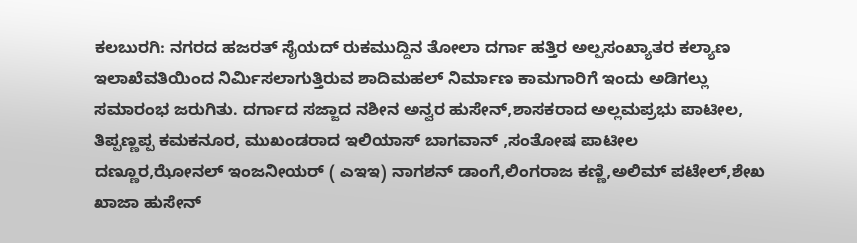ಕಲಬುರಗಿ: ನಗರದ ಹಜರತ್ ಸೈಯದ್ ರುಕಮುದ್ದಿನ ತೋಲಾ ದರ್ಗಾ ಹತ್ತಿರ ಅಲ್ಪಸಂಖ್ಯಾತರ ಕಲ್ಯಾಣ ಇಲಾಖೆವತಿಯಿಂದ ನಿರ್ಮಿಸಲಾಗುತ್ತಿರುವ ಶಾದಿಮಹಲ್ ನಿರ್ಮಾಣ ಕಾಮಗಾರಿಗೆ ಇಂದು ಅಡಿಗಲ್ಲು ಸಮಾರಂಭ ಜರುಗಿತು. ದರ್ಗಾದ ಸಜ್ಜಾದ ನಶೀನ ಅನ್ವರ ಹುಸೇನ್,ಶಾಸಕರಾದ ಅಲ್ಲಮಪ್ರಭು ಪಾಟೀಲ, ತಿಪ್ಪಣ್ಣಪ್ಪ ಕಮಕನೂರ, ಮುಖಂಡರಾದ ಇಲಿಯಾಸ್ ಬಾಗವಾನ್ ,ಸಂತೋಷ ಪಾಟೀಲ ದಣ್ಣೂರ,ಝೋನಲ್ ಇಂಜನೀಯರ್ ( ಎಇಇ) ನಾಗಶನ್ ಡಾಂಗೆ,ಲಿಂಗರಾಜ ಕಣ್ಣಿ,ಅಲಿಮ್ ಪಟೇಲ್,ಶೇಖ ಖಾಜಾ ಹುಸೇನ್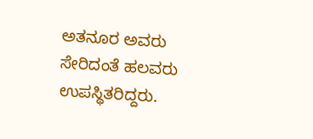ಅತನೂರ ಅವರು ಸೇರಿದಂತೆ ಹಲವರು ಉಪಸ್ಥಿತರಿದ್ದರು.